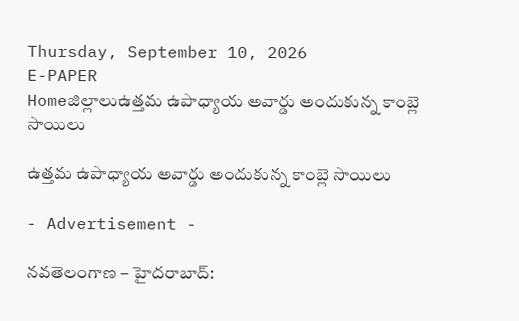Thursday, September 10, 2026
E-PAPER
Homeజిల్లాలుఉత్తమ ఉపాధ్యాయ అవార్డు అందుకున్న కాంబ్లె సాయిలు

ఉత్తమ ఉపాధ్యాయ అవార్డు అందుకున్న కాంబ్లె సాయిలు

- Advertisement -

నవతెలంగాణ – హైదరాబాద్‌: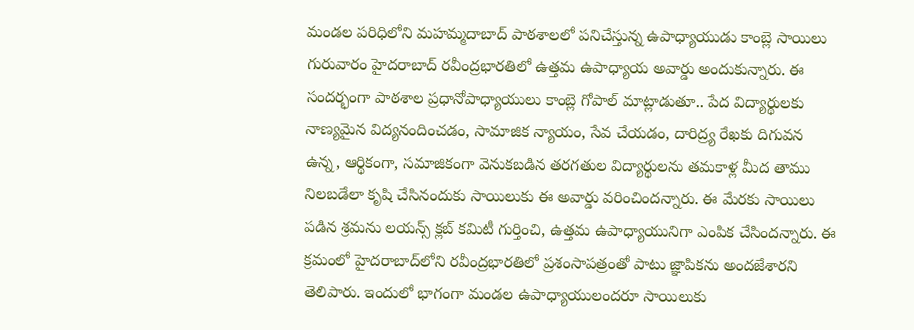మండల పరిధిలోని మహమ్మదాబాద్‌ పాఠశాలలో పనిచేస్తున్న ఉపాధ్యాయుడు కాంబ్లె సాయిలు గురువారం హైదరాబాద్‌ రవీంద్రభారతిలో ఉత్తమ ఉపాధ్యాయ అవార్డు అందుకున్నారు. ఈ సందర్భంగా పాఠశాల ప్రధానోపాధ్యాయులు కాంబ్లె గోపాల్‌ మాట్లాడుతూ.. పేద విద్యార్థులకు నాణ్యమైన విద్యనందించడం, సామాజిక న్యాయం, సేవ చేయడం, దారిద్ర్య రేఖకు దిగువన ఉన్న, ఆర్థికంగా, సమాజికంగా వెనుకబడిన తరగతుల విద్యార్థులను తమకాళ్ల మీద తాము నిలబడేలా కృషి చేసినందుకు సాయిలుకు ఈ అవార్డు వరించిందన్నారు. ఈ మేరకు సాయిలు పడిన శ్రమను లయన్స్‌ క్లబ్‌ కమిటీ గుర్తించి, ఉత్తమ ఉపాధ్యాయునిగా ఎంపిక చేసిందన్నారు. ఈ క్రమంలో హైదరాబాద్‌లోని రవీంద్రభారతిలో ప్రశంసాపత్రంతో పాటు జ్ఞాపికను అందజేశారని తెలిపారు. ఇందులో భాగంగా మండల ఉపాధ్యాయులందరూ సాయిలుకు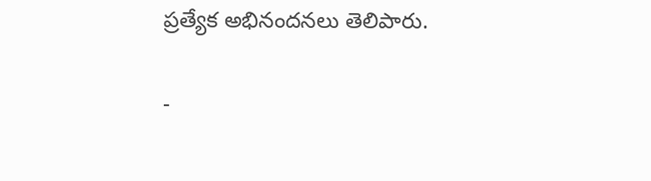ప్రత్యేక అభినందనలు తెలిపారు.

-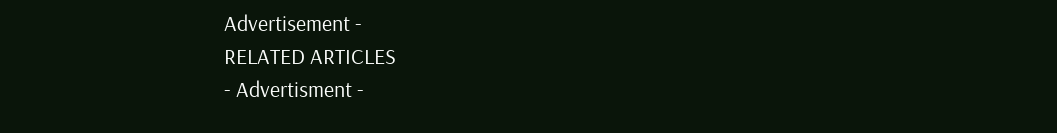Advertisement -
RELATED ARTICLES
- Advertisment -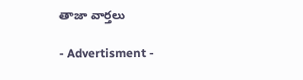తాజా వార్తలు

- Advertisment -